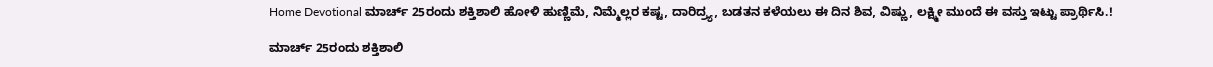Home Devotional ಮಾರ್ಚ್ 25ರಂದು ಶಕ್ತಿಶಾಲಿ ಹೋಳಿ ಹುಣ್ಣಿಮೆ, ನಿಮ್ಮೆಲ್ಲರ ಕಷ್ಟ, ದಾರಿದ್ರ್ಯ, ಬಡತನ ಕಳೆಯಲು ಈ ದಿನ ಶಿವ, ವಿಷ್ಣು, ಲಕ್ಷ್ಮೀ ಮುಂದೆ ಈ ವಸ್ತು ಇಟ್ಟು ಪ್ರಾರ್ಥಿಸಿ.!

ಮಾರ್ಚ್ 25ರಂದು ಶಕ್ತಿಶಾಲಿ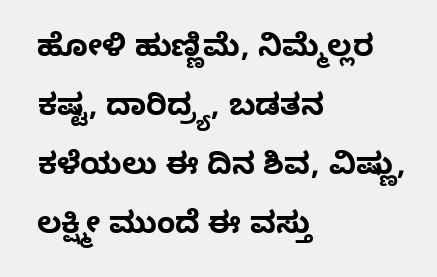ಹೋಳಿ ಹುಣ್ಣಿಮೆ, ನಿಮ್ಮೆಲ್ಲರ ಕಷ್ಟ, ದಾರಿದ್ರ್ಯ, ಬಡತನ ಕಳೆಯಲು ಈ ದಿನ ಶಿವ, ವಿಷ್ಣು, ಲಕ್ಷ್ಮೀ ಮುಂದೆ ಈ ವಸ್ತು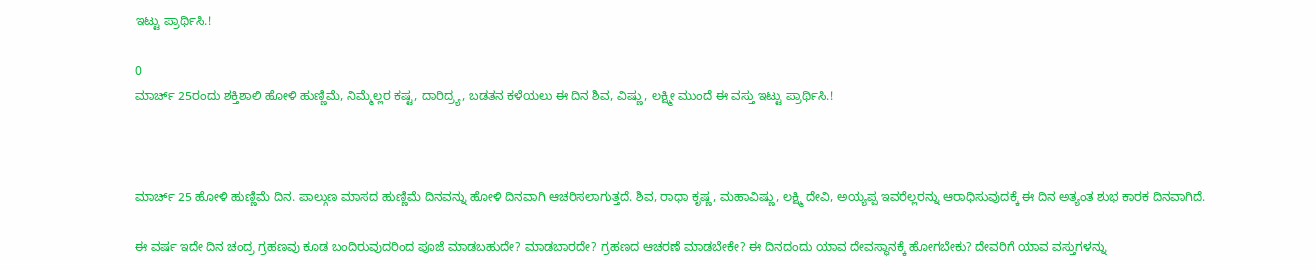ಇಟ್ಟು ಪ್ರಾರ್ಥಿಸಿ.!

0
ಮಾರ್ಚ್ 25ರಂದು ಶಕ್ತಿಶಾಲಿ ಹೋಳಿ ಹುಣ್ಣಿಮೆ, ನಿಮ್ಮೆಲ್ಲರ ಕಷ್ಟ, ದಾರಿದ್ರ್ಯ, ಬಡತನ ಕಳೆಯಲು ಈ ದಿನ ಶಿವ, ವಿಷ್ಣು, ಲಕ್ಷ್ಮೀ ಮುಂದೆ ಈ ವಸ್ತು ಇಟ್ಟು ಪ್ರಾರ್ಥಿಸಿ.!



ಮಾರ್ಚ್ 25 ಹೋಳಿ ಹುಣ್ಣಿಮೆ ದಿನ. ಪಾಲ್ಗುಣ ಮಾಸದ ಹುಣ್ಣಿಮೆ ದಿನವನ್ನು ಹೋಳಿ ದಿನವಾಗಿ ಆಚರಿಸಲಾಗುತ್ತದೆ. ಶಿವ, ರಾಧಾ ಕೃಷ್ಣ, ಮಹಾವಿಷ್ಣು, ಲಕ್ಷ್ಮಿ ದೇವಿ, ಅಯ್ಯಪ್ಪ ಇವರೆಲ್ಲರನ್ನು ಆರಾಧಿಸುವುದಕ್ಕೆ ಈ ದಿನ ಅತ್ಯಂತ ಶುಭ ಕಾರಕ ದಿನವಾಗಿದೆ.

ಈ ವರ್ಷ ಇದೇ ದಿನ ಚಂದ್ರ ಗ್ರಹಣವು ಕೂಡ ಬಂದಿರುವುದರಿಂದ ಪೂಜೆ ಮಾಡಬಹುದೇ? ಮಾಡಬಾರದೇ? ಗ್ರಹಣದ ಆಚರಣೆ ಮಾಡಬೇಕೇ? ಈ ದಿನದಂದು ಯಾವ ದೇವಸ್ಥಾನಕ್ಕೆ ಹೋಗಬೇಕು? ದೇವರಿಗೆ ಯಾವ ವಸ್ತುಗಳನ್ನು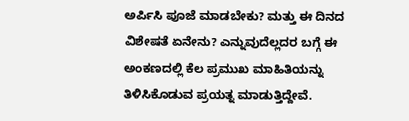ಅರ್ಪಿಸಿ ಪೂಜೆ ಮಾಡಬೇಕು? ಮತ್ತು ಈ ದಿನದ ವಿಶೇಷತೆ ಏನೇನು? ಎನ್ನುವುದೆಲ್ಲದರ ಬಗ್ಗೆ ಈ ಅಂಕಣದಲ್ಲಿ ಕೆಲ ಪ್ರಮುಖ ಮಾಹಿತಿಯನ್ನು ತಿಳಿಸಿಕೊಡುವ ಪ್ರಯತ್ನ ಮಾಡುತ್ತಿದ್ದೇವೆ.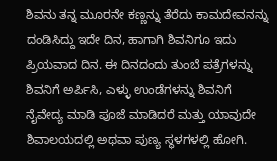ಶಿವನು ತನ್ನ ಮೂರನೇ ಕಣ್ಣನ್ನು ತೆರೆದು ಕಾಮದೇವನನ್ನು ದಂಡಿಸಿದ್ದು ಇದೇ ದಿನ, ಹಾಗಾಗಿ ಶಿವನಿಗೂ ಇದು ಪ್ರಿಯವಾದ ದಿನ. ಈ ದಿನದಂದು ತುಂಬೆ ಪತ್ರೆಗಳನ್ನು ಶಿವನಿಗೆ ಅರ್ಪಿಸಿ, ಎಳ್ಳು ಉಂಡೆಗಳನ್ನು ಶಿವನಿಗೆ ನೈವೇದ್ಯ ಮಾಡಿ ಪೂಜೆ ಮಾಡಿದರೆ ಮತ್ತು ಯಾವುದೇ ಶಿವಾಲಯದಲ್ಲಿ ಅಥವಾ ಪುಣ್ಯ ಸ್ಥಳಗಳಲ್ಲಿ ಹೋಗಿ.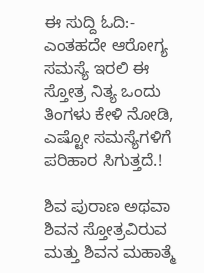ಈ ಸುದ್ದಿ ಓದಿ:- ಎಂತಹದೇ ಆರೋಗ್ಯ ಸಮಸ್ಯೆ ಇರಲಿ ಈ ಸ್ತೋತ್ರ ನಿತ್ಯ ಒಂದು ತಿಂಗಳು ಕೇಳಿ ನೋಡಿ, ಎಷ್ಟೋ ಸಮಸ್ಯೆಗಳಿಗೆ ಪರಿಹಾರ ಸಿಗುತ್ತದೆ.!

ಶಿವ ಪುರಾಣ ಅಥವಾ ಶಿವನ ಸ್ತೋತ್ರವಿರುವ ಮತ್ತು ಶಿವನ ಮಹಾತ್ಮೆ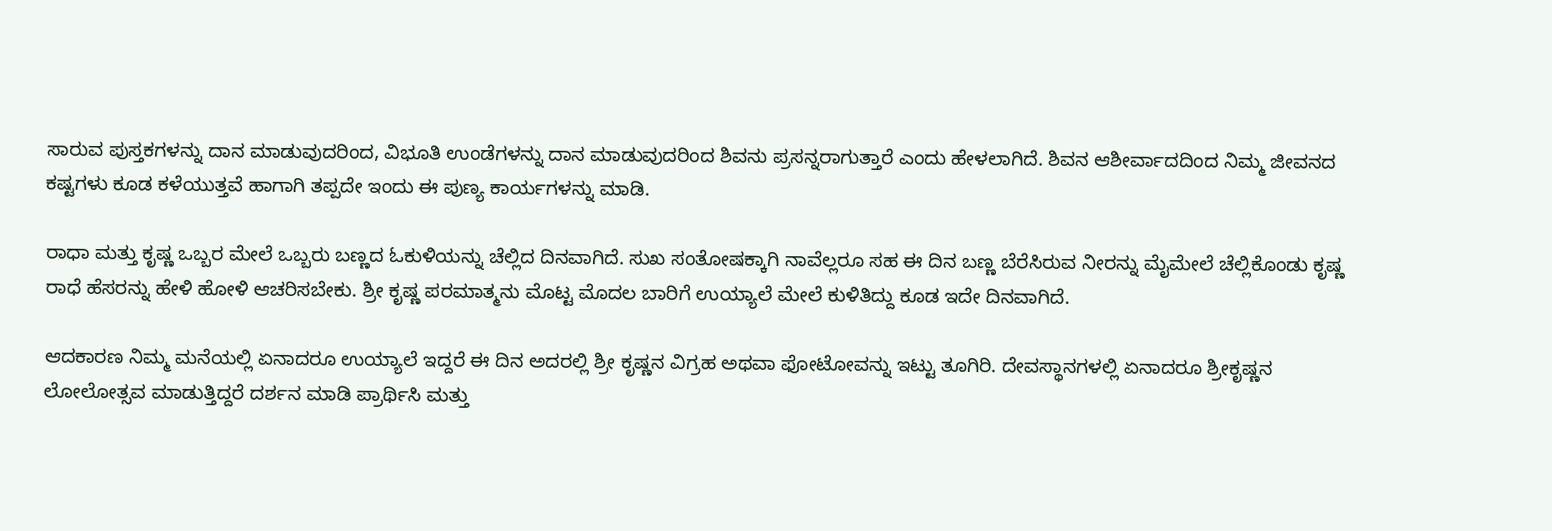ಸಾರುವ ಪುಸ್ತಕಗಳನ್ನು ದಾನ ಮಾಡುವುದರಿಂದ, ವಿಭೂತಿ ಉಂಡೆಗಳನ್ನು ದಾನ ಮಾಡುವುದರಿಂದ ಶಿವನು ಪ್ರಸನ್ನರಾಗುತ್ತಾರೆ ಎಂದು ಹೇಳಲಾಗಿದೆ. ಶಿವನ ಆಶೀರ್ವಾದದಿಂದ ನಿಮ್ಮ ಜೀವನದ ಕಷ್ಟಗಳು ಕೂಡ ಕಳೆಯುತ್ತವೆ ಹಾಗಾಗಿ ತಪ್ಪದೇ ಇಂದು ಈ ಪುಣ್ಯ ಕಾರ್ಯಗಳನ್ನು ಮಾಡಿ.

ರಾಧಾ ಮತ್ತು ಕೃಷ್ಣ ಒಬ್ಬರ ಮೇಲೆ ಒಬ್ಬರು ಬಣ್ಣದ ಓಕುಳಿಯನ್ನು ಚೆಲ್ಲಿದ ದಿನವಾಗಿದೆ. ಸುಖ ಸಂತೋಷಕ್ಕಾಗಿ ನಾವೆಲ್ಲರೂ ಸಹ ಈ ದಿನ ಬಣ್ಣ ಬೆರೆಸಿರುವ ನೀರನ್ನು ಮೈಮೇಲೆ ಚೆಲ್ಲಿಕೊಂಡು ಕೃಷ್ಣ ರಾಧೆ ಹೆಸರನ್ನು ಹೇಳಿ ಹೋಳಿ ಆಚರಿಸಬೇಕು. ಶ್ರೀ ಕೃಷ್ಣ ಪರಮಾತ್ಮನು ಮೊಟ್ಟ ಮೊದಲ ಬಾರಿಗೆ ಉಯ್ಯಾಲೆ ಮೇಲೆ ಕುಳಿತಿದ್ದು ಕೂಡ ಇದೇ ದಿನವಾಗಿದೆ.

ಆದಕಾರಣ ನಿಮ್ಮ ಮನೆಯಲ್ಲಿ ಏನಾದರೂ ಉಯ್ಯಾಲೆ ಇದ್ದರೆ ಈ ದಿನ ಅದರಲ್ಲಿ ಶ್ರೀ ಕೃಷ್ಣನ ವಿಗ್ರಹ ಅಥವಾ ಫೋಟೋವನ್ನು ಇಟ್ಟು ತೂಗಿರಿ. ದೇವಸ್ಥಾನಗಳಲ್ಲಿ ಏನಾದರೂ ಶ್ರೀಕೃಷ್ಣನ ಲೋಲೋತ್ಸವ ಮಾಡುತ್ತಿದ್ದರೆ ದರ್ಶನ ಮಾಡಿ ಪ್ರಾರ್ಥಿಸಿ ಮತ್ತು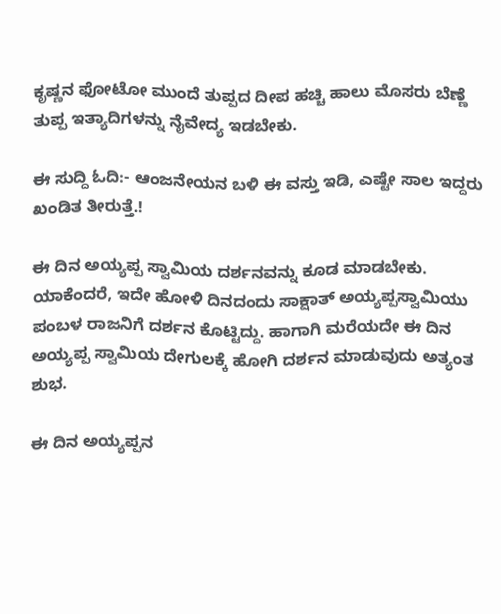ಕೃಷ್ಣನ ಫೋಟೋ ಮುಂದೆ ತುಪ್ಪದ ದೀಪ ಹಚ್ಚಿ ಹಾಲು ಮೊಸರು ಬೆಣ್ಣೆ ತುಪ್ಪ ಇತ್ಯಾದಿಗಳನ್ನು ನೈವೇದ್ಯ ಇಡಬೇಕು.

ಈ ಸುದ್ದಿ ಓದಿ:- ಆಂಜನೇಯನ ಬಳಿ ಈ ವಸ್ತು ಇಡಿ, ಎಷ್ಟೇ ಸಾಲ ಇದ್ದರು ಖಂಡಿತ ತೀರುತ್ತೆ.!

ಈ ದಿನ ಅಯ್ಯಪ್ಪ ಸ್ವಾಮಿಯ ದರ್ಶನವನ್ನು ಕೂಡ ಮಾಡಬೇಕು. ಯಾಕೆಂದರೆ, ಇದೇ ಹೋಳಿ ದಿನದಂದು ಸಾಕ್ಷಾತ್ ಅಯ್ಯಪ್ಪಸ್ವಾಮಿಯು ಪಂಬಳ ರಾಜನಿಗೆ ದರ್ಶನ ಕೊಟ್ಟಿದ್ದು. ಹಾಗಾಗಿ ಮರೆಯದೇ ಈ ದಿನ ಅಯ್ಯಪ್ಪ ಸ್ವಾಮಿಯ ದೇಗುಲಕ್ಕೆ ಹೋಗಿ ದರ್ಶನ ಮಾಡುವುದು ಅತ್ಯಂತ ಶುಭ.

ಈ ದಿನ ಅಯ್ಯಪ್ಪನ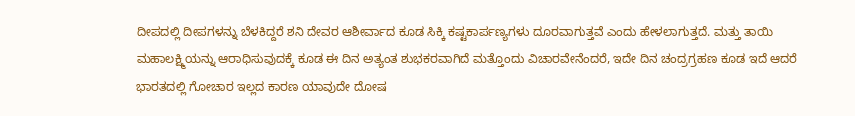ದೀಪದಲ್ಲಿ ದೀಪಗಳನ್ನು ಬೆಳಕಿದ್ದರೆ ಶನಿ ದೇವರ ಆಶೀರ್ವಾದ ಕೂಡ ಸಿಕ್ಕಿ ಕಷ್ಟಕಾರ್ಪಣ್ಯಗಳು ದೂರವಾಗುತ್ತವೆ ಎಂದು ಹೇಳಲಾಗುತ್ತದೆ. ಮತ್ತು ತಾಯಿ ಮಹಾಲಕ್ಷ್ಮಿಯನ್ನು ಆರಾಧಿಸುವುದಕ್ಕೆ ಕೂಡ ಈ ದಿನ ಅತ್ಯಂತ ಶುಭಕರವಾಗಿದೆ ಮತ್ತೊಂದು ವಿಚಾರವೇನೆಂದರೆ, ಇದೇ ದಿನ ಚಂದ್ರಗ್ರಹಣ ಕೂಡ ಇದೆ ಆದರೆ ಭಾರತದಲ್ಲಿ ಗೋಚಾರ ಇಲ್ಲದ ಕಾರಣ ಯಾವುದೇ ದೋಷ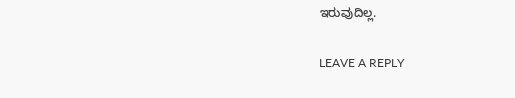ಇರುವುದಿಲ್ಲ.

LEAVE A REPLY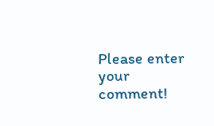Please enter your comment!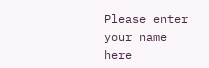Please enter your name here